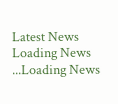Latest News
Loading News ...Loading News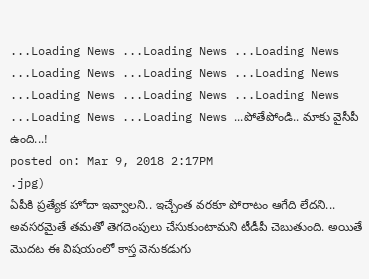...Loading News ...Loading News ...Loading News ...Loading News ...Loading News ...Loading News ...Loading News ...Loading News ...Loading News ...Loading News ...Loading News ...పోతేపోండి.. మాకు వైసీపీ ఉంది...!
posted on: Mar 9, 2018 2:17PM
.jpg)
ఏపీకి ప్రత్యేక హోదా ఇవ్వాలని.. ఇచ్చేంత వరకూ పోరాటం ఆగేది లేదని... అవసరమైతే తమతో తెగదెంపులు చేసుకుంటామని టీడీపీ చెబుతుంది. అయితే మొదట ఈ విషయంలో కాస్త వెనుకడుగు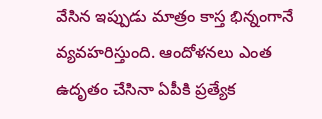వేసిన ఇప్పుడు మాత్రం కాస్త భిన్నంగానే వ్యవహరిస్తుంది. ఆందోళనలు ఎంత ఉదృతం చేసినా ఏపీకి ప్రత్యేక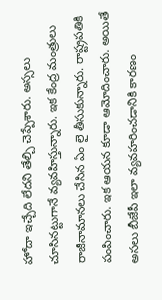హోదా ఇచ్చేది లేదని తేల్చి చెప్పేశారు. అస్సలు చూసినట్టుగానే వ్యవహిస్తున్నారు. ఇక కేంద్ర మంత్రులు రాజీనామానలు చేసిన ఏం లై తీసుకున్నారు. రాష్ట్రపతికి పంపించారు. ఇక ఆయన కూడా ఆమోదించారు. అయితే అసలు బీజేపీ ఇలా వ్యవహరించడానికి కారణం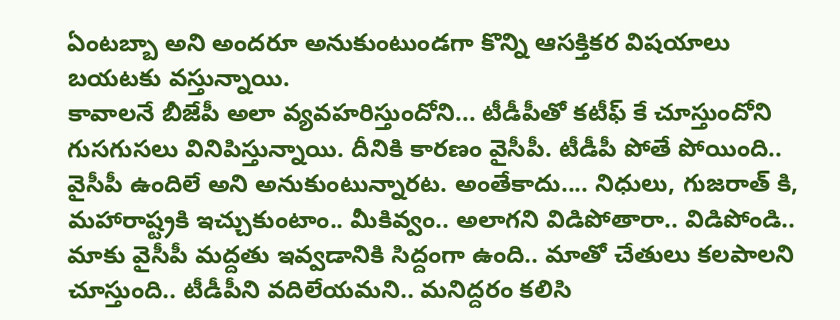ఏంటబ్బా అని అందరూ అనుకుంటుండగా కొన్ని ఆసక్తికర విషయాలు బయటకు వస్తున్నాయి.
కావాలనే బీజేపీ అలా వ్యవహరిస్తుందోని... టీడీపీతో కటీఫ్ కే చూస్తుందోని గుసగుసలు వినిపిస్తున్నాయి. దీనికి కారణం వైసీపీ. టీడీపీ పోతే పోయింది.. వైసీపీ ఉందిలే అని అనుకుంటున్నారట. అంతేకాదు.... నిధులు, గుజరాత్ కి, మహారాష్ట్రకి ఇచ్చుకుంటాం.. మీకివ్వం.. అలాగని విడిపోతారా.. విడిపోండి.. మాకు వైసీపీ మద్దతు ఇవ్వడానికి సిద్దంగా ఉంది.. మాతో చేతులు కలపాలని చూస్తుంది.. టీడీపీని వదిలేయమని.. మనిద్దరం కలిసి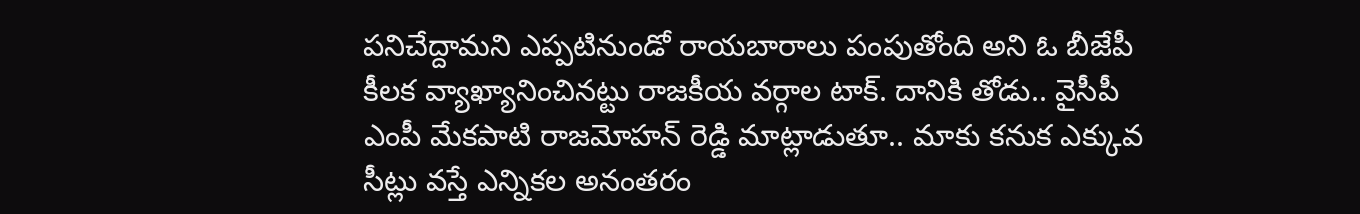పనిచేద్దామని ఎప్పటినుండో రాయబారాలు పంపుతోంది అని ఓ బీజేపీ కీలక వ్యాఖ్యానించినట్టు రాజకీయ వర్గాల టాక్. దానికి తోడు.. వైసీపీ ఎంపీ మేకపాటి రాజమోహన్ రెడ్డి మాట్లాడుతూ.. మాకు కనుక ఎక్కువ సీట్లు వస్తే ఎన్నికల అనంతరం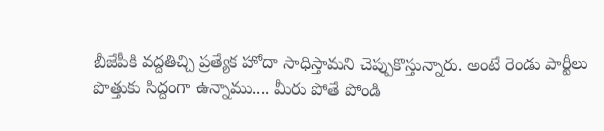బీజేపీకి వద్దతిచ్చి ప్రత్యేక హోదా సాధిస్తామని చెప్పుకొస్తున్నారు. అంటే రెండు పార్టీలు పొత్తుకు సిద్దంగా ఉన్నాము.... మీరు పోతే పోండి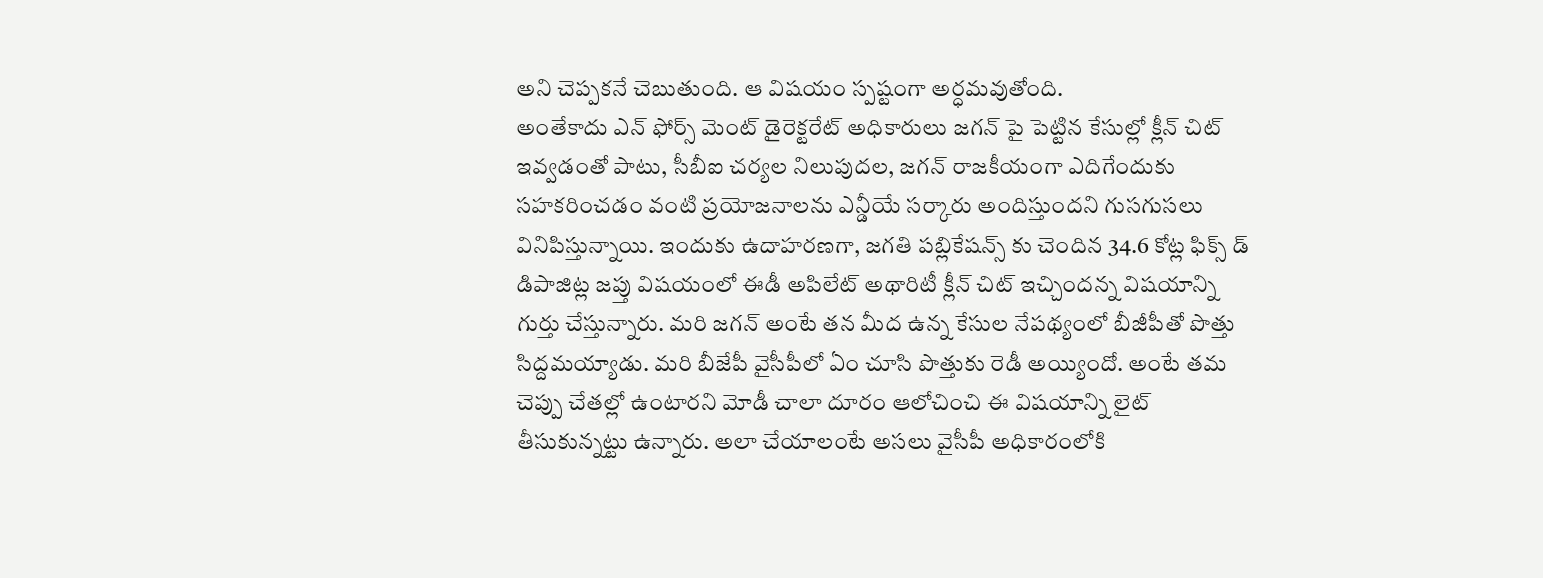అని చెప్పకనే చెబుతుంది. ఆ విషయం స్పష్టంగా అర్ధమవుతోంది.
అంతేకాదు ఎన్ ఫోర్స్ మెంట్ డైరెక్టరేట్ అధికారులు జగన్ పై పెట్టిన కేసుల్లో క్లీన్ చిట్ ఇవ్వడంతో పాటు, సీబీఐ చర్యల నిలుపుదల, జగన్ రాజకీయంగా ఎదిగేందుకు సహకరించడం వంటి ప్రయోజనాలను ఎన్డీయే సర్కారు అందిస్తుందని గుసగుసలు వినిపిస్తున్నాయి. ఇందుకు ఉదాహరణగా, జగతి పబ్లికేషన్స్ కు చెందిన 34.6 కోట్ల ఫిక్స్ డ్ డిపాజిట్ల జప్తు విషయంలో ఈడీ అపిలేట్ అథారిటీ క్లీన్ చిట్ ఇచ్చిందన్న విషయాన్ని గుర్తు చేస్తున్నారు. మరి జగన్ అంటే తన మీద ఉన్న కేసుల నేపథ్యంలో బీజీపీతో పొత్తు సిద్దమయ్యాడు. మరి బీజేపీ వైసీపీలో ఏం చూసి పొత్తుకు రెడీ అయ్యిందో. అంటే తమ చెప్పు చేతల్లో ఉంటారని మోడీ చాలా దూరం ఆలోచించి ఈ విషయాన్ని లైట్ తీసుకున్నట్టు ఉన్నారు. అలా చేయాలంటే అసలు వైసీపీ అధికారంలోకి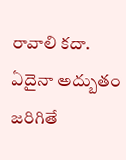రావాలి కదా. ఏదైనా అద్బుతం జరిగితే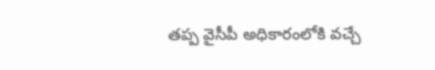తప్ప వైసీపీ అధికారంలోకి వచ్చే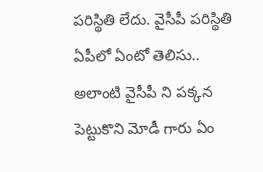పరిస్థితి లేదు. వైసీపీ పరిస్థితి ఏపీలో ఏంటో తెలిసు.. అలాంటి వైసీపీ ని పక్కన పెట్టుకొని మోడీ గారు ఏం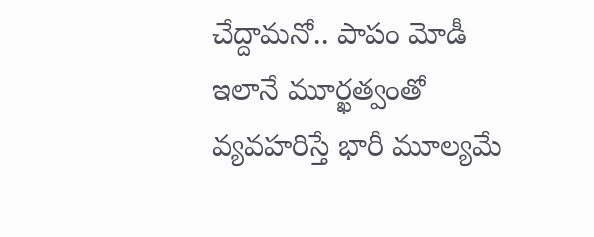చేద్దామనో.. పాపం మోడీ ఇలానే మూర్ఖత్వంతో వ్యవహరిస్తే భారీ మూల్యమే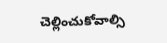చెల్లించుకోవాల్సి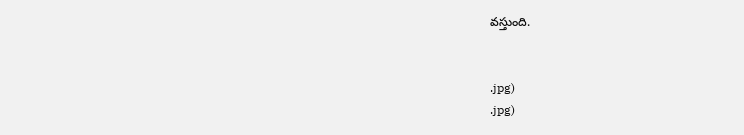వస్తుంది.


.jpg)
.jpg)